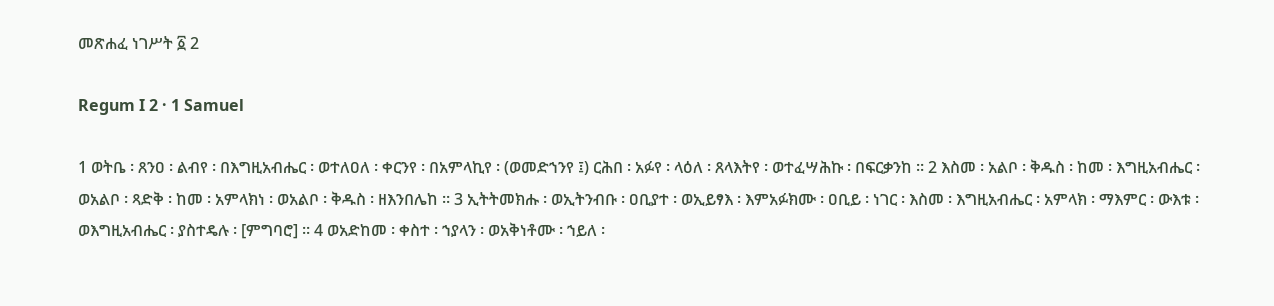መጽሐፈ ነገሥት ፩ 2

Regum I 2 · 1 Samuel

1 ወትቤ ፡ ጸንዐ ፡ ልብየ ፡ በእግዚአብሔር ፡ ወተለዐለ ፡ ቀርንየ ፡ በአምላኪየ ፡ (ወመድኀንየ ፤) ርሕበ ፡ አፉየ ፡ ላዕለ ፡ ጸላእትየ ፡ ወተፈሣሕኩ ፡ በፍርቃንከ ። 2 እስመ ፡ አልቦ ፡ ቅዱስ ፡ ከመ ፡ እግዚአብሔር ፡ ወአልቦ ፡ ጻድቅ ፡ ከመ ፡ አምላክነ ፡ ወአልቦ ፡ ቅዱስ ፡ ዘእንበሌከ ። 3 ኢትትመክሑ ፡ ወኢትንብቡ ፡ ዐቢያተ ፡ ወኢይፃእ ፡ እምአፉክሙ ፡ ዐቢይ ፡ ነገር ፡ እስመ ፡ እግዚአብሔር ፡ አምላክ ፡ ማእምር ፡ ውእቱ ፡ ወእግዚአብሔር ፡ ያስተዴሉ ፡ [ምግባሮ] ። 4 ወአድከመ ፡ ቀስተ ፡ ኀያላን ፡ ወአቅነቶሙ ፡ ኀይለ ፡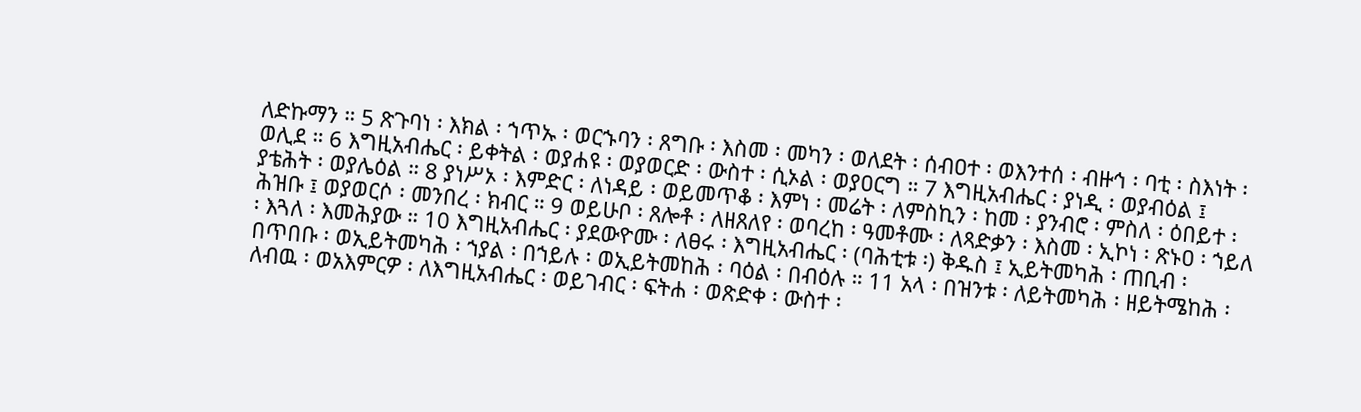ለድኩማን ። 5 ጽጉባነ ፡ እክል ፡ ኀጥኡ ፡ ወርኁባን ፡ ጸግቡ ፡ እስመ ፡ መካን ፡ ወለደት ፡ ሰብዐተ ፡ ወእንተሰ ፡ ብዙኅ ፡ ባቲ ፡ ስእነት ፡ ወሊደ ። 6 እግዚአብሔር ፡ ይቀትል ፡ ወያሐዩ ፡ ወያወርድ ፡ ውስተ ፡ ሲኦል ፡ ወያዐርግ ። 7 እግዚአብሔር ፡ ያነዲ ፡ ወያብዕል ፤ ያቴሕት ፡ ወያሌዕል ። 8 ያነሥኦ ፡ እምድር ፡ ለነዳይ ፡ ወይመጥቆ ፡ እምነ ፡ መሬት ፡ ለምስኪን ፡ ከመ ፡ ያንብሮ ፡ ምስለ ፡ ዕበይተ ፡ ሕዝቡ ፤ ወያወርሶ ፡ መንበረ ፡ ክብር ። 9 ወይሁቦ ፡ ጸሎቶ ፡ ለዘጸለየ ፡ ወባረከ ፡ ዓመቶሙ ፡ ለጻድቃን ፡ እስመ ፡ ኢኮነ ፡ ጽኑዐ ፡ ኀይለ ፡ እጓለ ፡ እመሕያው ። 10 እግዚአብሔር ፡ ያደውዮሙ ፡ ለፀሩ ፡ እግዚአብሔር ፡ (ባሕቲቱ ፡) ቅዱስ ፤ ኢይትመካሕ ፡ ጠቢብ ፡ በጥበቡ ፡ ወኢይትመካሕ ፡ ኀያል ፡ በኀይሉ ፡ ወኢይትመከሕ ፡ ባዕል ፡ በብዕሉ ። 11 አላ ፡ በዝንቱ ፡ ለይትመካሕ ፡ ዘይትሜከሕ ፡ ለብዉ ፡ ወአእምርዎ ፡ ለእግዚአብሔር ፡ ወይገብር ፡ ፍትሐ ፡ ወጽድቀ ፡ ውስተ ፡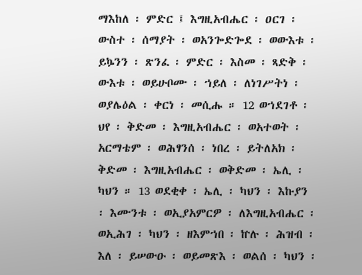ማእከለ ፡ ምድር ፤ እግዚአብሔር ፡ ዐርገ ፡ ውስተ ፡ ሰማያት ፡ ወአንጐድጐደ ፡ ወውእቱ ፡ ይኴንን ፡ ጽንፈ ፡ ምድር ፡ እስመ ፡ ጻድቅ ፡ ውእቱ ፡ ወይሁቦሙ ፡ ኀይለ ፡ ለነገሥትነ ፡ ወያሌዕል ፡ ቀርነ ፡ መሲሑ ። 12 ወኀደገቶ ፡ ህየ ፡ ቅድመ ፡ እግዚአብሔር ፡ ወአተወት ፡ አርማቴም ፡ ወሕፃንሰ ፡ ነበረ ፡ ይትለአክ ፡ ቅድመ ፡ እግዚአብሔር ፡ ወቅድመ ፡ ኤሊ ፡ ካህን ። 13 ወደቂቀ ፡ ኤሊ ፡ ካህን ፡ እኩያን ፡ እሙንቱ ፡ ወኢያአምርዎ ፡ ለእግዚአብሔር ፡ ወኢሕገ ፡ ካህን ፡ ዘእምኀበ ፡ ኵሉ ፡ ሕዝብ ፡ እለ ፡ ይሠውዑ ፡ ወይመጽእ ፡ ወልሰ ፡ ካህን ፡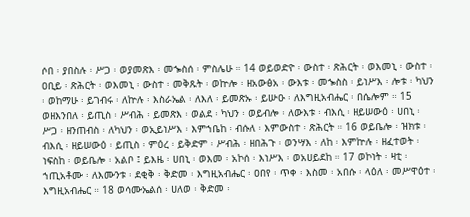ሶበ ፡ ያበስሉ ፡ ሥጋ ፡ ወያመጽእ ፡ መኈስሰ ፡ ምስሌሁ ። 14 ወይወድዮ ፡ ውስተ ፡ ጽሕርት ፡ ወእመኒ ፡ ውስተ ፡ ዐቢይ ፡ ጽሕርት ፡ ወእመኒ ፡ ውስተ ፡ መቅጹት ፡ ወኵሎ ፡ ዘአውፅአ ፡ ውእቱ ፡ መኈስስ ፡ ይነሥእ ፡ ሎቱ ፡ ካህን ፡ ወከማሁ ፡ ይገብሩ ፡ ለኵሉ ፡ እስራኤል ፡ ለእለ ፡ ይመጽኡ ፡ ይሡዑ ፡ ለእግዚአብሔር ፡ በሴሎም ። 15 ወዘእንበለ ፡ ይጢስ ፡ ሥብሕ ፡ ይመጽእ ፡ ወልደ ፡ ካህን ፡ ወይብሎ ፡ ለውእቱ ፡ ብእሲ ፡ ዘይሠውዕ ፡ ሀበኒ ፡ ሥጋ ፡ ዘንጠብስ ፡ ለካህን ፡ ወኢይነሥእ ፡ እምኀቤከ ፡ ብሱለ ፡ እምውስተ ፡ ጽሕርት ። 16 ወይቤሎ ፡ ዝክቱ ፡ ብእሲ ፡ ዘይሠውዕ ፡ ይጢስ ፡ ምዕረ ፡ ይቅድም ፡ ሥብሕ ፡ ዘበሕጉ ፡ ወንሣእ ፡ ለከ ፡ እምኵሉ ፡ ዘፈተወት ፡ ነፍስከ ፡ ወይቤሎ ፡ አልቦ ፤ ይእዜ ፡ ሀበኒ ፡ ወእመ ፡ አኮሰ ፡ እነሥእ ፡ ወአሀይደከ ። 17 ወኮነት ፡ ዛቲ ፡ ኀጢአቶሙ ፡ ለእሙንቱ ፡ ደቂቅ ፡ ቅድመ ፡ እግዚአብሔር ፡ ዐበየ ፡ ጥቀ ፡ እስመ ፡ አበሱ ፡ ላዕለ ፡ መሥዋዕተ ፡ እግዚአብሔር ። 18 ወሳሙኤልሰ ፡ ሀለወ ፡ ቅድመ ፡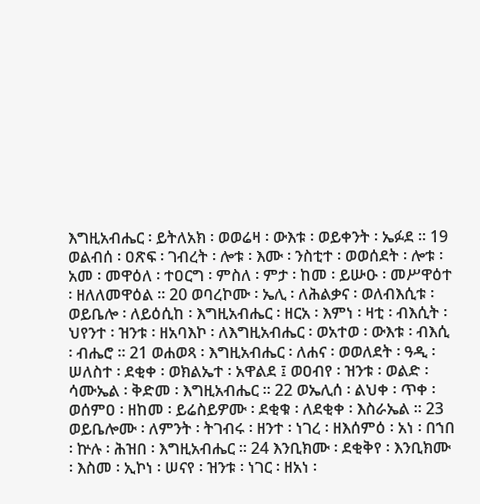እግዚአብሔር ፡ ይትለአክ ፡ ወወሬዛ ፡ ውእቱ ፡ ወይቀንት ፡ ኤፉደ ። 19 ወልብሰ ፡ ዐጽፍ ፡ ገብረት ፡ ሎቱ ፡ እሙ ፡ ንስቲተ ፡ ወወሰደት ፡ ሎቱ ፡ አመ ፡ መዋዕለ ፡ ተዐርግ ፡ ምስለ ፡ ምታ ፡ ከመ ፡ ይሡዑ ፡ መሥዋዕተ ፡ ዘለለመዋዕል ። 20 ወባረኮሙ ፡ ኤሊ ፡ ለሕልቃና ፡ ወለብእሲቱ ፡ ወይቤሎ ፡ ለይዕሲከ ፡ እግዚአብሔር ፡ ዘርአ ፡ እምነ ፡ ዛቲ ፡ ብእሲት ፡ ህየንተ ፡ ዝንቱ ፡ ዘአባእኮ ፡ ለእግዚአብሔር ፡ ወአተወ ፡ ውእቱ ፡ ብእሲ ፡ ብሔሮ ። 21 ወሐወጻ ፡ እግዚአብሔር ፡ ለሐና ፡ ወወለደት ፡ ዓዲ ፡ ሠለስተ ፡ ደቂቀ ፡ ወክልኤተ ፡ አዋልደ ፤ ወዐብየ ፡ ዝንቱ ፡ ወልድ ፡ ሳሙኤል ፡ ቅድመ ፡ እግዚአብሔር ። 22 ወኤሊሰ ፡ ልህቀ ፡ ጥቀ ፡ ወሰምዐ ፡ ዘከመ ፡ ይሬስይዎሙ ፡ ደቂቁ ፡ ለደቂቀ ፡ እስራኤል ። 23 ወይቤሎሙ ፡ ለምንት ፡ ትገብሩ ፡ ዘንተ ፡ ነገረ ፡ ዘእሰምዕ ፡ አነ ፡ በኀበ ፡ ኵሉ ፡ ሕዝበ ፡ እግዚአብሔር ። 24 እንቢክሙ ፡ ደቂቅየ ፡ እንቢክሙ ፡ እስመ ፡ ኢኮነ ፡ ሠናየ ፡ ዝንቱ ፡ ነገር ፡ ዘአነ ፡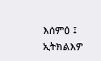እሰምዕ ፤ ኢትክልእዎ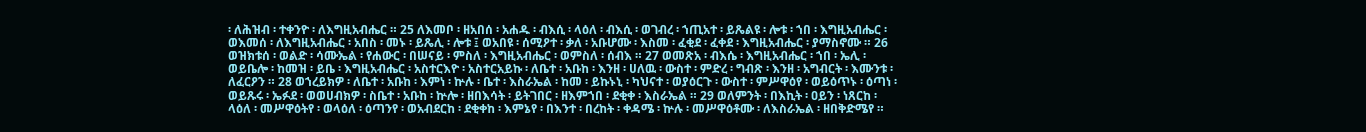፡ ለሕዝብ ፡ ተቀንዮ ፡ ለእግዚአብሔር ። 25 ለእመቦ ፡ ዘአበሰ ፡ አሐዱ ፡ ብእሲ ፡ ላዕለ ፡ ብእሲ ፡ ወገብረ ፡ ኀጢአተ ፡ ይጼልዩ ፡ ሎቱ ፡ ኀበ ፡ እግዚአብሔር ፡ ወእመሰ ፡ ለእግዚአብሔር ፡ አበስ ፡ መኑ ፡ ይጼሊ ፡ ሎቱ ፤ ወአበዩ ፡ ሰሚዖተ ፡ ቃለ ፡ አቡሆሙ ፡ እስመ ፡ ፈቂደ ፡ ፈቀደ ፡ እግዚአብሔር ፡ ያማስኖሙ ። 26 ወዝክቱሰ ፡ ወልድ ፡ ሳሙኤል ፡ የሐውር ፡ በሠናይ ፡ ምስለ ፡ እግዚአብሔር ፡ ወምስለ ፡ ሰብእ ። 27 ወመጽአ ፡ ብእሴ ፡ እግዚአብሔር ፡ ኀበ ፡ ኤሊ ፡ ወይቤሎ ፡ ከመዝ ፡ ይቤ ፡ እግዚአብሔር ፡ አስተርእዮ ፡ አስተርአይኩ ፡ ለቤተ ፡ አቡከ ፡ እንዘ ፡ ሀለዉ ፡ ውስተ ፡ ምድረ ፡ ግብጽ ፡ እንዘ ፡ አግብርት ፡ እሙንቱ ፡ ለፈርዖን ። 28 ወኀረይክዎ ፡ ለቤተ ፡ አቡከ ፡ እምነ ፡ ኵሉ ፡ ቤተ ፡ እስራኤል ፡ ከመ ፡ ይኩኑኒ ፡ ካህናተ ፡ ወያዕርጉ ፡ ውስተ ፡ ምሥዋዕየ ፡ ወይዕጥኑ ፡ ዕጣነ ፡ ወይጹሩ ፡ ኤፉደ ፡ ወወሀብክዎ ፡ ስቤተ ፡ አቡከ ፡ ኵሎ ፡ ዘበእሳት ፡ ይትገበር ፡ ዘእምኀበ ፡ ደቂቀ ፡ እስራኤል ። 29 ወለምንት ፡ በእኪት ፡ ዐይን ፡ ነጸርከ ፡ ላዕለ ፡ መሥዋዕትየ ፡ ወላዕለ ፡ ዕጣንየ ፡ ወአብደርከ ፡ ደቂቀከ ፡ እምኔየ ፡ በእንተ ፡ በረከት ፡ ቀዳሜ ፡ ኵሉ ፡ መሥዋዕቶሙ ፡ ለእስራኤል ፡ ዘበቅድሜየ ።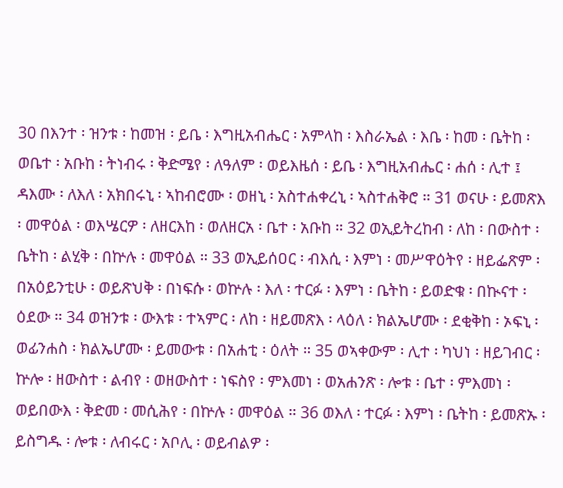30 በእንተ ፡ ዝንቱ ፡ ከመዝ ፡ ይቤ ፡ እግዚአብሔር ፡ አምላከ ፡ እስራኤል ፡ እቤ ፡ ከመ ፡ ቤትከ ፡ ወቤተ ፡ አቡከ ፡ ትነብሩ ፡ ቅድሜየ ፡ ለዓለም ፡ ወይእዜሰ ፡ ይቤ ፡ እግዚአብሔር ፡ ሐሰ ፡ ሊተ ፤ ዳእሙ ፡ ለእለ ፡ አክበሩኒ ፡ ኣከብሮሙ ፡ ወዘኒ ፡ አስተሐቀረኒ ፡ ኣስተሐቅሮ ። 31 ወናሁ ፡ ይመጽእ ፡ መዋዕል ፡ ወእሤርዎ ፡ ለዘርእከ ፡ ወለዘርአ ፡ ቤተ ፡ አቡከ ። 32 ወኢይትረከብ ፡ ለከ ፡ በውስተ ፡ ቤትከ ፡ ልሂቅ ፡ በኵሉ ፡ መዋዕል ። 33 ወኢይሰዐር ፡ ብእሲ ፡ እምነ ፡ መሥዋዕትየ ፡ ዘይፌጽም ፡ በአዕይንቲሁ ፡ ወይጽህቅ ፡ በነፍሱ ፡ ወኵሉ ፡ እለ ፡ ተርፉ ፡ እምነ ፡ ቤትከ ፡ ይወድቁ ፡ በኲናተ ፡ ዕደው ። 34 ወዝንቱ ፡ ውእቱ ፡ ተኣምር ፡ ለከ ፡ ዘይመጽእ ፡ ላዕለ ፡ ክልኤሆሙ ፡ ደቂቅከ ፡ ኦፍኒ ፡ ወፊንሐስ ፡ ክልኤሆሙ ፡ ይመውቱ ፡ በአሐቲ ፡ ዕለት ። 35 ወኣቀውም ፡ ሊተ ፡ ካህነ ፡ ዘይገብር ፡ ኵሎ ፡ ዘውስተ ፡ ልብየ ፡ ወዘውስተ ፡ ነፍስየ ፡ ምእመነ ፡ ወአሐንጽ ፡ ሎቱ ፡ ቤተ ፡ ምእመነ ፡ ወይበውእ ፡ ቅድመ ፡ መሲሕየ ፡ በኵሉ ፡ መዋዕል ። 36 ወእለ ፡ ተርፉ ፡ እምነ ፡ ቤትከ ፡ ይመጽኡ ፡ ይስግዱ ፡ ሎቱ ፡ ለብሩር ፡ አቦሊ ፡ ወይብልዎ ፡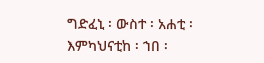ግድፈኒ ፡ ውስተ ፡ አሐቲ ፡ እምካህናቲከ ፡ ኀበ ፡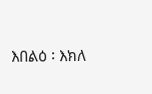እበልዕ ፡ እክለ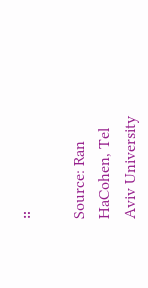።

Source: Ran HaCohen, Tel Aviv University